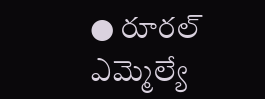● రూరల్ ఎమ్మెల్యే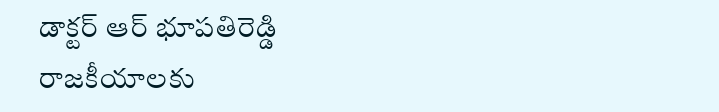డాక్టర్ ఆర్ భూపతిరెడ్డి
రాజకీయాలకు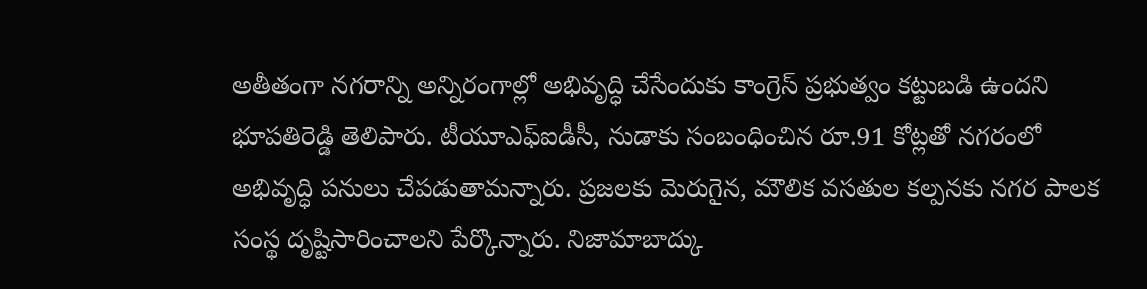అతీతంగా నగరాన్ని అన్నిరంగాల్లో అభివృద్ధి చేసేందుకు కాంగ్రెస్ ప్రభుత్వం కట్టుబడి ఉందని భూపతిరెడ్డి తెలిపారు. టీయూఎఫ్ఐడీసీ, నుడాకు సంబంధించిన రూ.91 కోట్లతో నగరంలో అభివృద్ధి పనులు చేపడుతామన్నారు. ప్రజలకు మెరుగైన, మౌలిక వసతుల కల్పనకు నగర పాలక సంస్థ దృష్టిసారించాలని పేర్కొన్నారు. నిజామాబాద్కు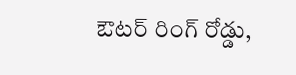ఔటర్ రింగ్ రోడ్డు,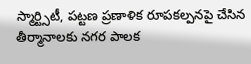స్మార్ట్సిటీ, పట్టణ ప్రణాళిక రూపకల్పనపై చేసిన తీర్మానాలకు నగర పాలక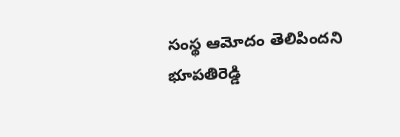సంస్థ ఆమోదం తెలిపిందని భూపతిరెడ్డి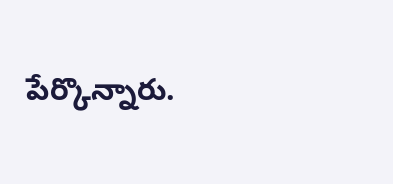పేర్కొన్నారు.